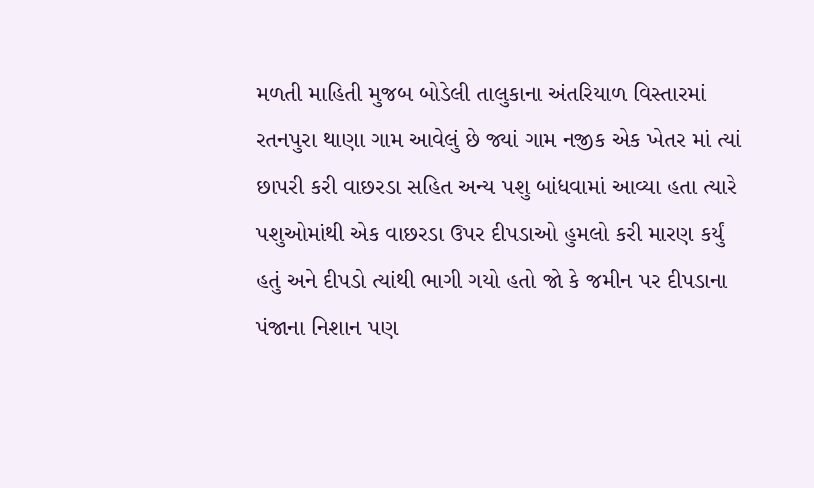મળતી માહિતી મુજબ બોડેલી તાલુકાના અંતરિયાળ વિસ્તારમાં રતનપુરા થાણા ગામ આવેલું છે જ્યાં ગામ નજીક એક ખેતર માં ત્યાં છાપરી કરી વાછરડા સહિત અન્ય પશુ બાંધવામાં આવ્યા હતા ત્યારે પશુઓમાંથી એક વાછરડા ઉપર દીપડાઓ હુમલો કરી મારણ કર્યું હતું અને દીપડો ત્યાંથી ભાગી ગયો હતો જો કે જમીન પર દીપડાના પંજાના નિશાન પણ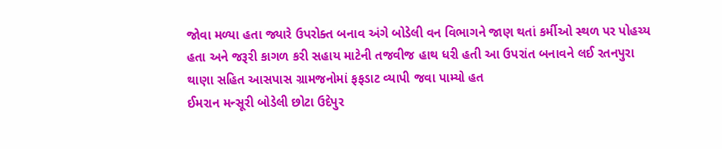જોવા મળ્યા હતા જ્યારે ઉપરોક્ત બનાવ અંગે બોડેલી વન વિભાગને જાણ થતાં કર્મીઓ સ્થળ પર પોહચ્ય હતા અને જરૂરી કાગળ કરી સહાય માટેની તજવીજ હાથ ધરી હતી આ ઉપરાંત બનાવને લઈ રતનપુરા થાણા સહિત આસપાસ ગ્રામજનોમાં ફફડાટ વ્યાપી જવા પામ્યો હત
ઈમરાન મન્સૂરી બોડેલી છોટા ઉદેપુર